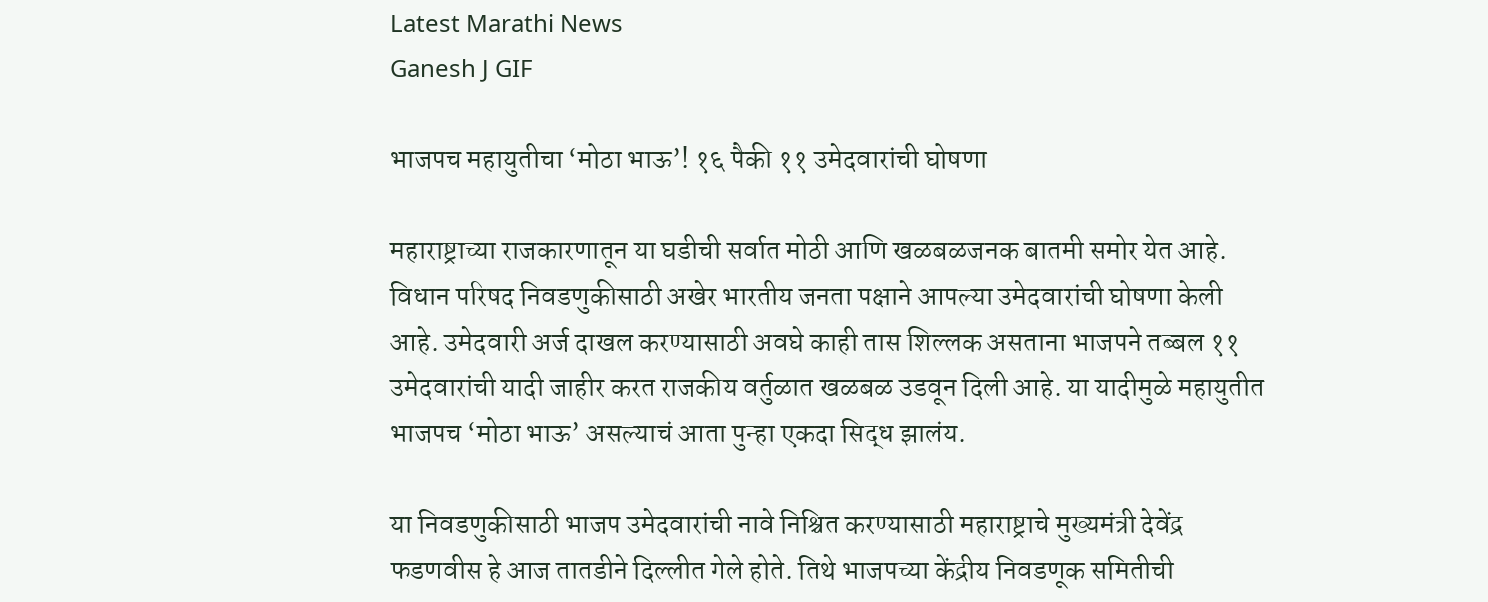Latest Marathi News
Ganesh J GIF

भाजपच महायुतीचा ‘मोठा भाऊ’! १६ पैकी ११ उमेदवारांची घोषणा

महाराष्ट्राच्या राजकारणातून या घडीची सर्वात मोठी आणि खळबळजनक बातमी समोर येत आहे. विधान परिषद निवडणुकीसाठी अखेर भारतीय जनता पक्षाने आपल्या उमेदवारांची घोषणा केली आहे. उमेदवारी अर्ज दाखल करण्यासाठी अवघे काही तास शिल्लक असताना भाजपने तब्बल ११ उमेदवारांची यादी जाहीर करत राजकीय वर्तुळात खळबळ उडवून दिली आहे. या यादीमुळे महायुतीत भाजपच ‘मोठा भाऊ’ असल्याचं आता पुन्हा एकदा सिद्ध झालंय.

या निवडणुकीसाठी भाजप उमेदवारांची नावे निश्चित करण्यासाठी महाराष्ट्राचे मुख्यमंत्री देवेंद्र फडणवीस हे आज तातडीने दिल्लीत गेले होते. तिथे भाजपच्या केंद्रीय निवडणूक समितीची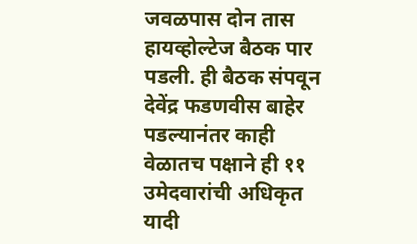जवळपास दोन तास हायव्होल्टेज बैठक पार पडली. ही बैठक संपवून देवेंद्र फडणवीस बाहेर पडल्यानंतर काही वेळातच पक्षाने ही ११ उमेदवारांची अधिकृत यादी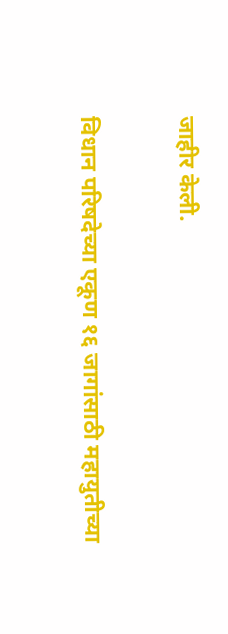जाहीर केली.

विधान परिषदेच्या एकूण १६ जागांसाठी महायुतीच्या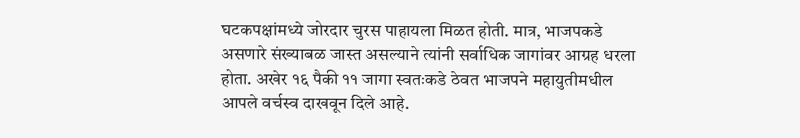घटकपक्षांमध्ये जोरदार चुरस पाहायला मिळत होती. मात्र, भाजपकडे असणारे संख्याबळ जास्त असल्याने त्यांनी सर्वाधिक जागांवर आग्रह धरला होता. अखेर १६ पैकी ११ जागा स्वतःकडे ठेवत भाजपने महायुतीमधील आपले वर्चस्व दाखवून दिले आहे.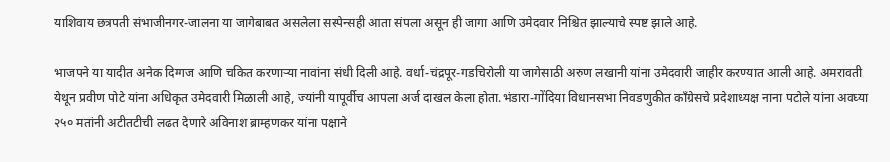याशिवाय छत्रपती संभाजीनगर-जालना या जागेबाबत असलेला सस्पेन्सही आता संपला असून ही जागा आणि उमेदवार निश्चित झाल्याचे स्पष्ट झाले आहे.

भाजपने या यादीत अनेक दिग्गज आणि चकित करणाऱ्या नावांना संधी दिली आहे. वर्धा-चंद्रपूर-गडचिरोली या जागेसाठी अरुण लखानी यांना उमेदवारी जाहीर करण्यात आली आहे. अमरावती येथून प्रवीण पोटे यांना अधिकृत उमेदवारी मिळाली आहे, ज्यांनी यापूर्वीच आपला अर्ज दाखल केला होता.भंडारा-गोंदिया विधानसभा निवडणुकीत काँग्रेसचे प्रदेशाध्यक्ष नाना पटोले यांना अवघ्या २५० मतांनी अटीतटीची लढत देणारे अविनाश ब्राम्हणकर यांना पक्षाने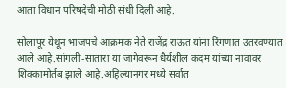आता विधान परिषदेची मोठी संधी दिली आहे.

सोलापूर येथून भाजपचे आक्रमक नेते राजेंद्र राऊत यांना रिंगणात उतरवण्यात आले आहे.सांगली-सातारा या जागेवरून धैर्यशील कदम यांच्या नावावर शिक्कामोर्तब झाले आहे.अहिल्यानगर मध्ये सर्वात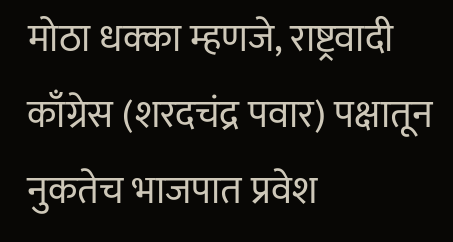मोठा धक्का म्हणजे, राष्ट्रवादी काँग्रेस (शरदचंद्र पवार) पक्षातून नुकतेच भाजपात प्रवेश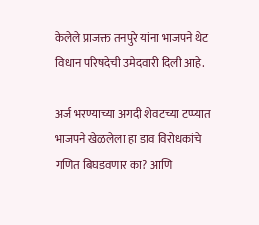केलेले प्राजक्त तनपुरे यांना भाजपने थेट विधान परिषदेची उमेदवारी दिली आहे.

अर्ज भरण्याच्या अगदी शेवटच्या टप्प्यात भाजपने खेळलेला हा डाव विरोधकांचे गणित बिघडवणार का? आणि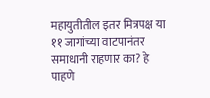महायुतीतील इतर मित्रपक्ष या ११ जागांच्या वाटपानंतर समाधानी राहणार का? हे पाहणे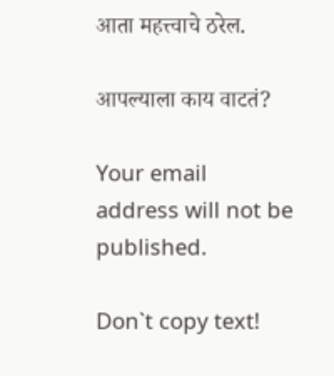आता महत्त्वाचे ठरेल.

आपल्याला काय वाटतं?

Your email address will not be published.

Don`t copy text!